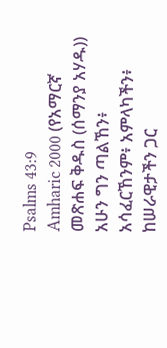Psalms 43:9
Amharic 2000 (የአማርኛ መጽሐፍ ቅዱስ (ሰማንያ አሃዱ))
አሁን ግን ጣልኸን፥ አሳፈርኸንም፥ አምላካችን፥ ከሠራዊታችን ጋር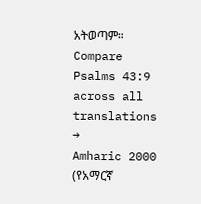አትወጣም።
Compare Psalms 43:9 across all translations →
Amharic 2000 (የአማርኛ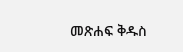መጽሐፍ ቅዱስ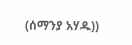(ሰማንያ አሃዱ))